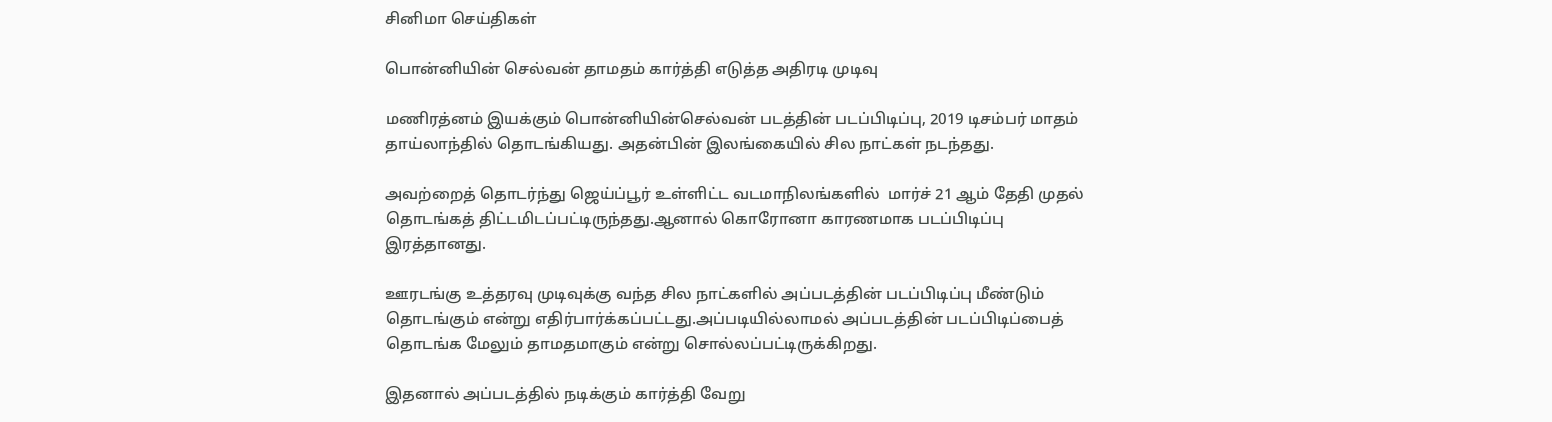சினிமா செய்திகள்

பொன்னியின் செல்வன் தாமதம் கார்த்தி எடுத்த அதிரடி முடிவு

மணிரத்னம் இயக்கும் பொன்னியின்செல்வன் படத்தின் படப்பிடிப்பு, 2019 டிசம்பர் மாதம் தாய்லாந்தில் தொடங்கியது. அதன்பின் இலங்கையில் சில நாட்கள் நடந்தது.

அவற்றைத் தொடர்ந்து ஜெய்ப்பூர் உள்ளிட்ட வடமாநிலங்களில்  மார்ச் 21 ஆம் தேதி முதல் தொடங்கத் திட்டமிடப்பட்டிருந்தது.ஆனால் கொரோனா காரணமாக படப்பிடிப்பு இரத்தானது.

ஊரடங்கு உத்தரவு முடிவுக்கு வந்த சில நாட்களில் அப்படத்தின் படப்பிடிப்பு மீண்டும் தொடங்கும் என்று எதிர்பார்க்கப்பட்டது.அப்படியில்லாமல் அப்படத்தின் படப்பிடிப்பைத் தொடங்க மேலும் தாமதமாகும் என்று சொல்லப்பட்டிருக்கிறது.

இதனால் அப்படத்தில் நடிக்கும் கார்த்தி வேறு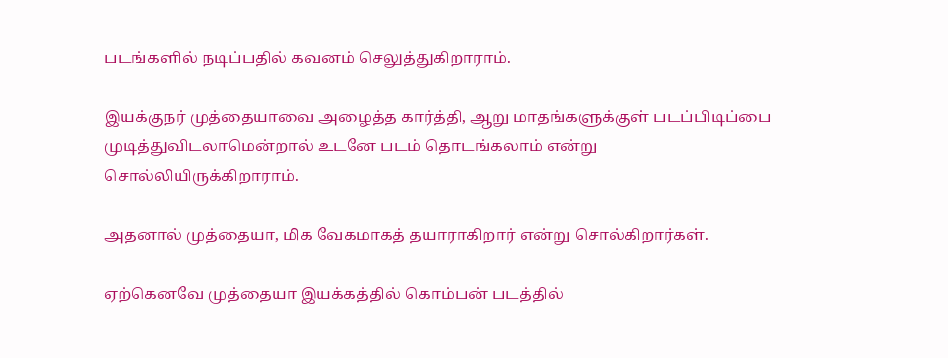படங்களில் நடிப்பதில் கவனம் செலுத்துகிறாராம்.

இயக்குநர் முத்தையாவை அழைத்த கார்த்தி, ஆறு மாதங்களுக்குள் படப்பிடிப்பை முடித்துவிடலாமென்றால் உடனே படம் தொடங்கலாம் என்று சொல்லியிருக்கிறாராம்.

அதனால் முத்தையா, மிக வேகமாகத் தயாராகிறார் என்று சொல்கிறார்கள்.

ஏற்கெனவே முத்தையா இயக்கத்தில் கொம்பன் படத்தில்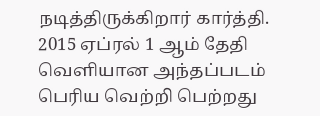நடித்திருக்கிறார் கார்த்தி. 2015 ஏப்ரல் 1 ஆம் தேதி வெளியான அந்தப்படம் பெரிய வெற்றி பெற்றது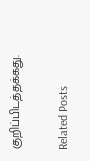குறிப்பிடத்தக்கது.

Related Posts